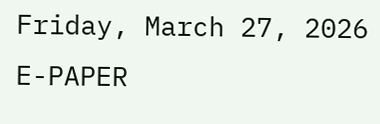Friday, March 27, 2026
E-PAPER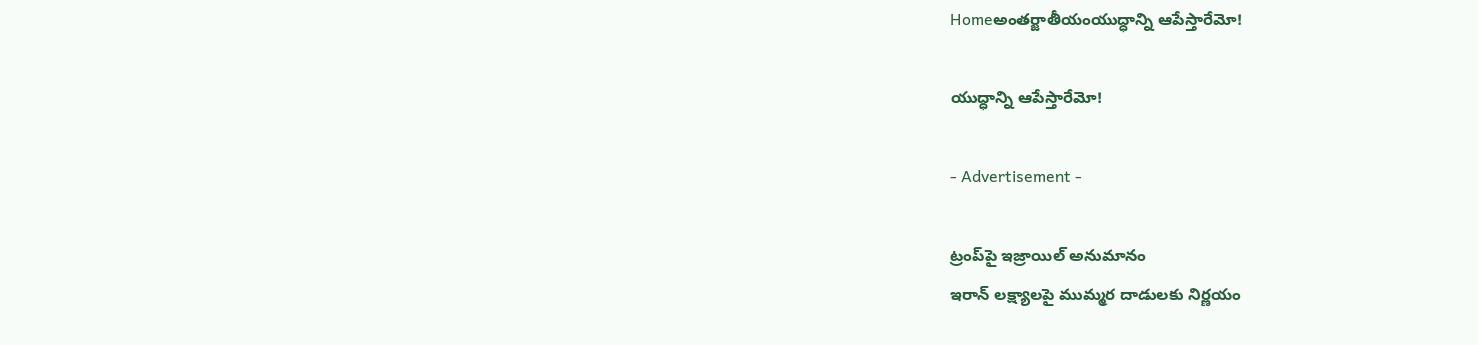Homeఅంతర్జాతీయంయుద్ధాన్ని ఆపేస్తారేమో!

యుద్ధాన్ని ఆపేస్తారేమో!

- Advertisement -

ట్రంప్‌పై ఇజ్రాయిల్‌ అనుమానం
ఇరాన్‌ లక్ష్యాలపై ముమ్మర దాడులకు నిర్ణయం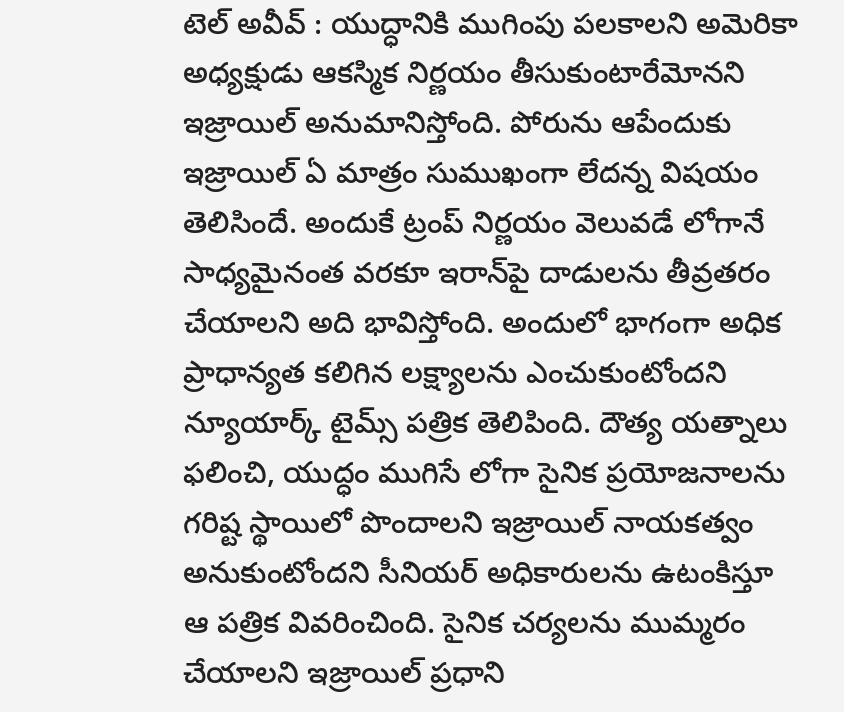టెల్‌ అవీవ్‌ : యుద్ధానికి ముగింపు పలకాలని అమెరికా అధ్యక్షుడు ఆకస్మిక నిర్ణయం తీసుకుంటారేమోనని ఇజ్రాయిల్‌ అనుమానిస్తోంది. పోరును ఆపేందుకు ఇజ్రాయిల్‌ ఏ మాత్రం సుముఖంగా లేదన్న విషయం తెలిసిందే. అందుకే ట్రంప్‌ నిర్ణయం వెలువడే లోగానే సాధ్యమైనంత వరకూ ఇరాన్‌పై దాడులను తీవ్రతరం చేయాలని అది భావిస్తోంది. అందులో భాగంగా అధిక ప్రాధాన్యత కలిగిన లక్ష్యాలను ఎంచుకుంటోందని న్యూయార్క్‌ టైమ్స్‌ పత్రిక తెలిపింది. దౌత్య యత్నాలు ఫలించి, యుద్ధం ముగిసే లోగా సైనిక ప్రయోజనాలను గరిష్ట స్థాయిలో పొందాలని ఇజ్రాయిల్‌ నాయకత్వం అనుకుంటోందని సీనియర్‌ అధికారులను ఉటంకిస్తూ ఆ పత్రిక వివరించింది. సైనిక చర్యలను ముమ్మరం చేయాలని ఇజ్రాయిల్‌ ప్రధాని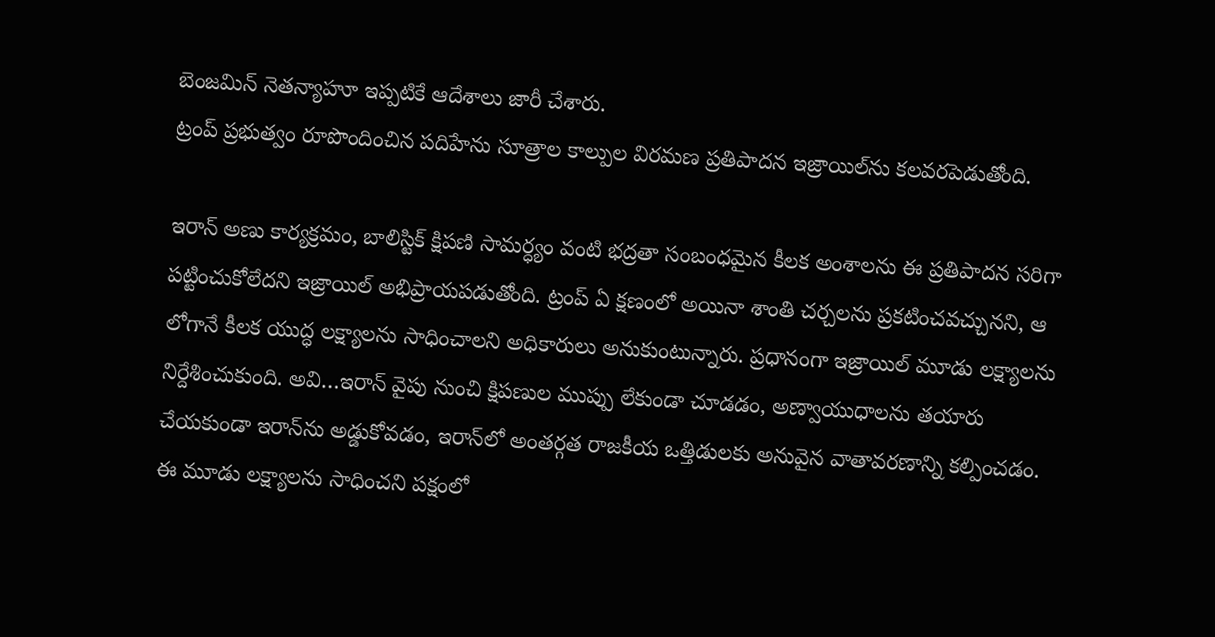బెంజమిన్‌ నెతన్యాహూ ఇప్పటికే ఆదేశాలు జారీ చేశారు.
ట్రంప్‌ ప్రభుత్వం రూపొందించిన పదిహేను సూత్రాల కాల్పుల విరమణ ప్రతిపాదన ఇజ్రాయిల్‌ను కలవరపెడుతోంది.

ఇరాన్‌ అణు కార్యక్రమం, బాలిస్టిక్‌ క్షిపణి సామర్ధ్యం వంటి భద్రతా సంబంధమైన కీలక అంశాలను ఈ ప్రతిపాదన సరిగా పట్టించుకోలేదని ఇజ్రాయిల్‌ అభిప్రాయపడుతోంది. ట్రంప్‌ ఏ క్షణంలో అయినా శాంతి చర్చలను ప్రకటించవచ్చునని, ఆ లోగానే కీలక యుద్ధ లక్ష్యాలను సాధించాలని అధికారులు అనుకుంటున్నారు. ప్రధానంగా ఇజ్రాయిల్‌ మూడు లక్ష్యాలను నిర్దేశించుకుంది. అవి…ఇరాన్‌ వైపు నుంచి క్షిపణుల ముప్పు లేకుండా చూడడం, అణ్వాయుధాలను తయారు చేయకుండా ఇరాన్‌ను అడ్డుకోవడం, ఇరాన్‌లో అంతర్గత రాజకీయ ఒత్తిడులకు అనువైన వాతావరణాన్ని కల్పించడం. ఈ మూడు లక్ష్యాలను సాధించని పక్షంలో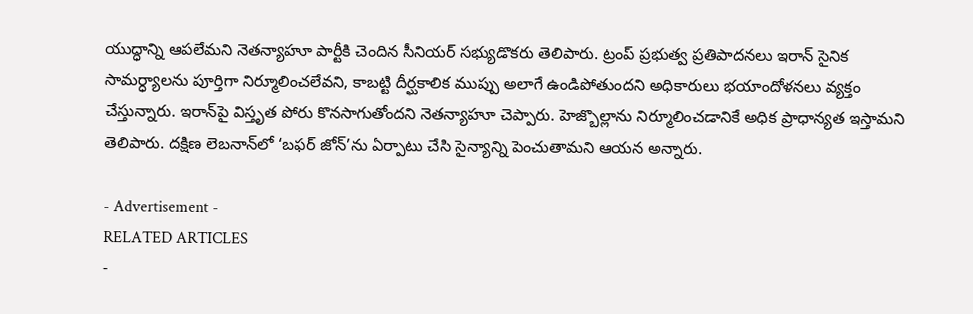యుద్ధాన్ని ఆపలేమని నెతన్యాహూ పార్టీకి చెందిన సీనియర్‌ సభ్యుడొకరు తెలిపారు. ట్రంప్‌ ప్రభుత్వ ప్రతిపాదనలు ఇరాన్‌ సైనిక సామర్ధ్యాలను పూర్తిగా నిర్మూలించలేవని, కాబట్టి దీర్ఘకాలిక ముప్పు అలాగే ఉండిపోతుందని అధికారులు భయాందోళనలు వ్యక్తం చేస్తున్నారు. ఇరాన్‌పై విస్తృత పోరు కొనసాగుతోందని నెతన్యాహూ చెప్పారు. హెజ్బొల్లాను నిర్మూలించడానికే అధిక ప్రాధాన్యత ఇస్తామని తెలిపారు. దక్షిణ లెబనాన్‌లో ‘బఫర్‌ జోన్‌’ను ఏర్పాటు చేసి సైన్యాన్ని పెంచుతామని ఆయన అన్నారు.

- Advertisement -
RELATED ARTICLES
-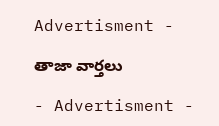Advertisment -

తాజా వార్తలు

- Advertisment -